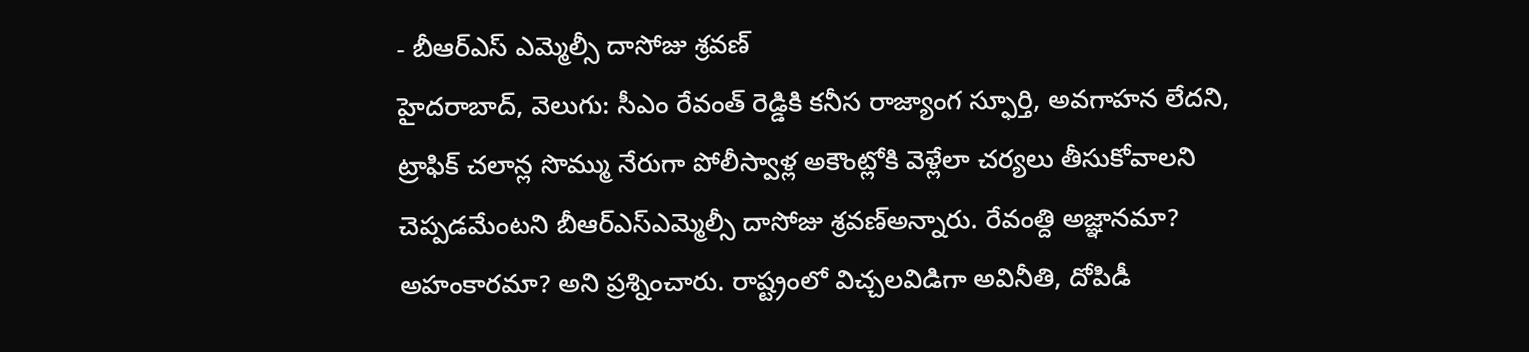- బీఆర్ఎస్ ఎమ్మెల్సీ దాసోజు శ్రవణ్
హైదరాబాద్, వెలుగు: సీఎం రేవంత్ రెడ్డికి కనీస రాజ్యాంగ స్ఫూర్తి, అవగాహన లేదని, ట్రాఫిక్ చలాన్ల సొమ్ము నేరుగా పోలీస్వాళ్ల అకౌంట్లోకి వెళ్లేలా చర్యలు తీసుకోవాలని చెప్పడమేంటని బీఆర్ఎస్ఎమ్మెల్సీ దాసోజు శ్రవణ్అన్నారు. రేవంత్ది అజ్ఞానమా? అహంకారమా? అని ప్రశ్నించారు. రాష్ట్రంలో విచ్చలవిడిగా అవినీతి, దోపిడీ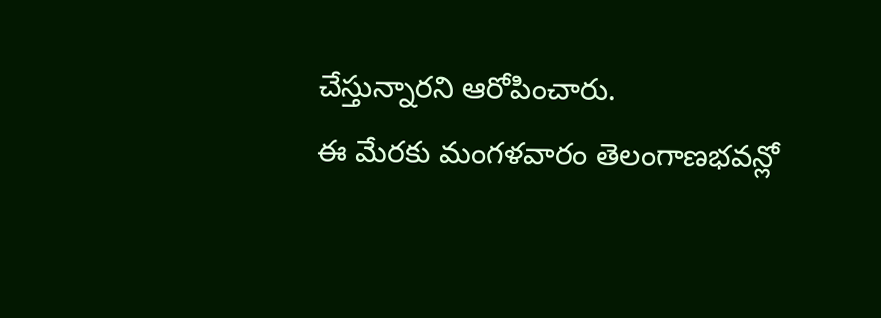చేస్తున్నారని ఆరోపించారు.
ఈ మేరకు మంగళవారం తెలంగాణభవన్లో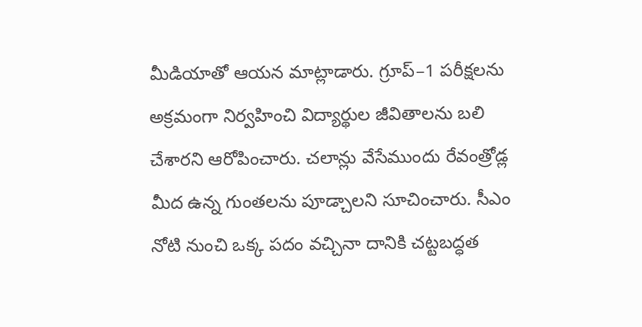మీడియాతో ఆయన మాట్లాడారు. గ్రూప్–1 పరీక్షలను అక్రమంగా నిర్వహించి విద్యార్థుల జీవితాలను బలి చేశారని ఆరోపించారు. చలాన్లు వేసేముందు రేవంత్రోడ్ల మీద ఉన్న గుంతలను పూడ్చాలని సూచించారు. సీఎం నోటి నుంచి ఒక్క పదం వచ్చినా దానికి చట్టబద్ధత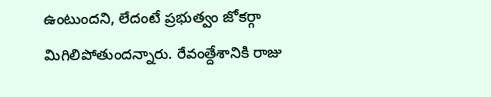ఉంటుందని, లేదంటే ప్రభుత్వం జోకర్గా మిగిలిపోతుందన్నారు. రేవంత్దేశానికి రాజు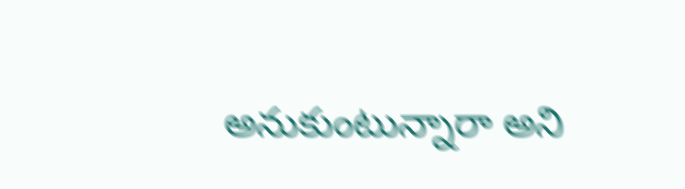అనుకుంటున్నారా అని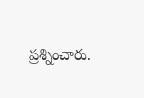ప్రశ్నించారు.